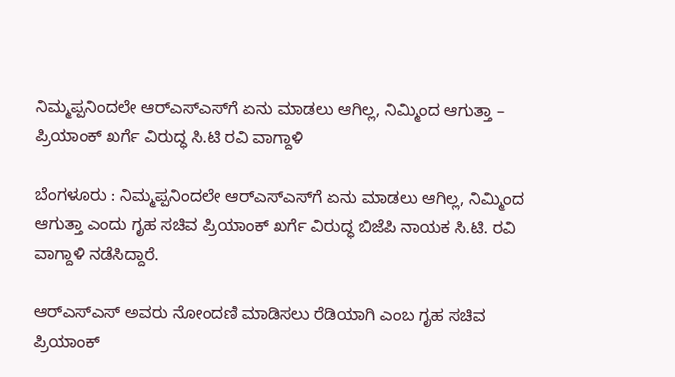ನಿಮ್ಮಪ್ಪನಿಂದಲೇ ಆರ್‌ಎಸ್‌ಎಸ್‌ಗೆ ಏನು ಮಾಡಲು ಆಗಿಲ್ಲ, ನಿಮ್ಮಿಂದ ಆಗುತ್ತಾ – ಪ್ರಿಯಾಂಕ್ ಖರ್ಗೆ ವಿರುದ್ಧ ಸಿ.ಟಿ ರವಿ ವಾಗ್ದಾಳಿ

ಬೆಂಗಳೂರು : ನಿಮ್ಮಪ್ಪನಿಂದಲೇ ಆರ್‌ಎಸ್‌ಎಸ್‌ಗೆ ಏನು ಮಾಡಲು ಆಗಿಲ್ಲ, ನಿಮ್ಮಿಂದ ಆಗುತ್ತಾ ಎಂದು ಗೃಹ ಸಚಿವ ಪ್ರಿಯಾಂಕ್ ಖರ್ಗೆ ವಿರುದ್ಧ ಬಿಜೆಪಿ ನಾಯಕ ಸಿ.ಟಿ. ರವಿ ವಾಗ್ದಾಳಿ ನಡೆಸಿದ್ದಾರೆ.

ಆರ್‌ಎಸ್‌ಎಸ್ ಅವರು ನೋಂದಣಿ ಮಾಡಿಸಲು ರೆಡಿಯಾಗಿ ಎಂಬ ಗೃಹ ಸಚಿವ ಪ್ರಿಯಾಂಕ್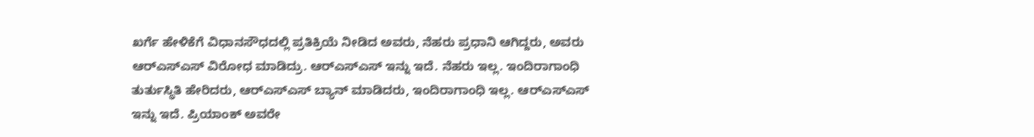ಖರ್ಗೆ ಹೇಳಿಕೆಗೆ ವಿಧಾನಸೌಧದಲ್ಲಿ ಪ್ರತಿಕ್ರಿಯೆ ನೀಡಿದ ಅವರು, ನೆಹರು ಪ್ರಧಾನಿ ಆಗಿದ್ದರು, ಅವರು ಆರ್‌ಎಸ್‌ಎಸ್ ವಿರೋಧ ಮಾಡಿದ್ರು. ಆರ್‌ಎಸ್‌ಎಸ್ ಇನ್ನು ಇದೆ. ನೆಹರು ಇಲ್ಲ. ಇಂದಿರಾಗಾಂಧಿ ತುರ್ತುಸ್ಥಿತಿ ಹೇರಿದರು, ಆರ್‌ಎಸ್‌ಎಸ್ ಬ್ಯಾನ್ ಮಾಡಿದರು, ಇಂದಿರಾಗಾಂಧಿ ಇಲ್ಲ. ಆರ್‌ಎಸ್‌ಎಸ್ ಇನ್ನು ಇದೆ. ಪ್ರಿಯಾಂಕ್ ಅವರೇ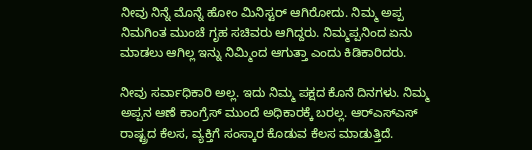ನೀವು ನಿನ್ನೆ ಮೊನ್ನೆ ಹೋಂ ಮಿನಿಸ್ಟರ್ ಆಗಿರೋದು. ನಿಮ್ಮ ಅಪ್ಪ ನಿಮಗಿಂತ ಮುಂಚೆ ಗೃಹ ಸಚಿವರು ಆಗಿದ್ದರು. ನಿಮ್ಮಪ್ಪನಿಂದ ಏನು ಮಾಡಲು ಆಗಿಲ್ಲ ಇನ್ನು ನಿಮ್ಮಿಂದ ಆಗುತ್ತಾ ಎಂದು ಕಿಡಿಕಾರಿದರು.

ನೀವು ಸರ್ವಾಧಿಕಾರಿ ಅಲ್ಲ. ಇದು ನಿಮ್ಮ ಪಕ್ಷದ ಕೊನೆ ದಿನಗಳು. ನಿಮ್ಮ ಅಪ್ಪನ ಆಣೆ ಕಾಂಗ್ರೆಸ್ ಮುಂದೆ ಅಧಿಕಾರಕ್ಕೆ ಬರಲ್ಲ. ಆರ್‌ಎಸ್‌ಎಸ್ ರಾಷ್ಟ್ರದ ಕೆಲಸ, ವ್ಯಕ್ತಿಗೆ ಸಂಸ್ಕಾರ ಕೊಡುವ ಕೆಲಸ ಮಾಡುತ್ತಿದೆ.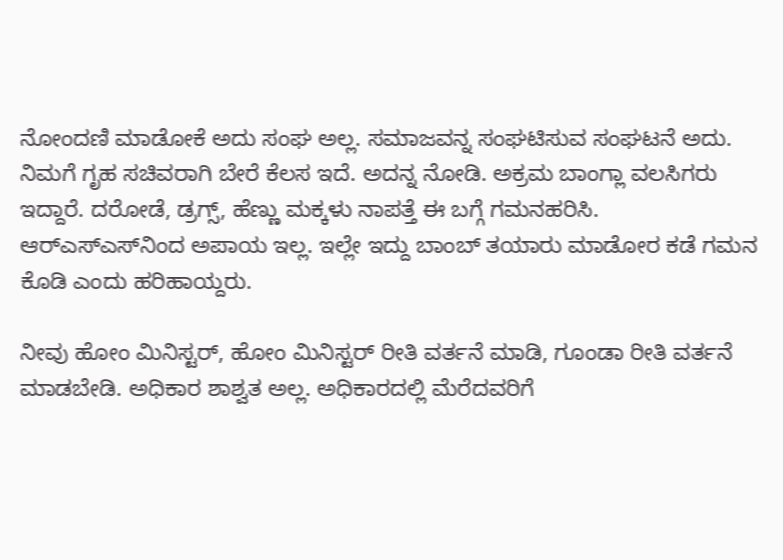ನೋಂದಣಿ ಮಾಡೋಕೆ ಅದು ಸಂಘ ಅಲ್ಲ. ಸಮಾಜವನ್ನ ಸಂಘಟಿಸುವ ಸಂಘಟನೆ ಅದು. ನಿಮಗೆ ಗೃಹ ಸಚಿವರಾಗಿ ಬೇರೆ ಕೆಲಸ ಇದೆ. ಅದನ್ನ ನೋಡಿ. ಅಕ್ರಮ ಬಾಂಗ್ಲಾ ವಲಸಿಗರು ಇದ್ದಾರೆ. ದರೋಡೆ, ಡ್ರಗ್ಸ್, ಹೆಣ್ಣು ಮಕ್ಕಳು ನಾಪತ್ತೆ ಈ ಬಗ್ಗೆ ಗಮನಹರಿಸಿ. ಆರ್‌ಎಸ್‌ಎಸ್‌ನಿಂದ ಅಪಾಯ ಇಲ್ಲ. ಇಲ್ಲೇ ಇದ್ದು ಬಾಂಬ್ ತಯಾರು ಮಾಡೋರ ಕಡೆ ಗಮನ ಕೊಡಿ ಎಂದು ಹರಿಹಾಯ್ದರು.

ನೀವು ಹೋಂ ಮಿನಿಸ್ಟರ್, ಹೋಂ ಮಿನಿಸ್ಟರ್ ರೀತಿ ವರ್ತನೆ ಮಾಡಿ, ಗೂಂಡಾ ರೀತಿ ವರ್ತನೆ ಮಾಡಬೇಡಿ. ಅಧಿಕಾರ ಶಾಶ್ವತ ಅಲ್ಲ. ಅಧಿಕಾರದಲ್ಲಿ ಮೆರೆದವರಿಗೆ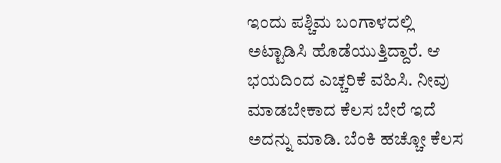ಇಂದು ಪಶ್ಚಿಮ ಬಂಗಾಳದಲ್ಲಿ ಅಟ್ಟಾಡಿಸಿ ಹೊಡೆಯುತ್ತಿದ್ದಾರೆ. ಆ ಭಯದಿಂದ ಎಚ್ಚರಿಕೆ ವಹಿಸಿ. ನೀವು ಮಾಡಬೇಕಾದ ಕೆಲಸ ಬೇರೆ ಇದೆ ಅದನ್ನು ಮಾಡಿ. ಬೆಂಕಿ ಹಚ್ಚೋ ಕೆಲಸ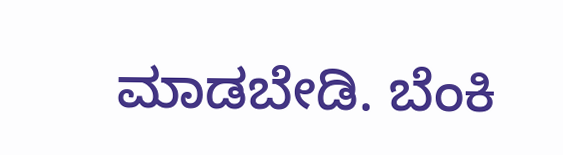ಮಾಡಬೇಡಿ. ಬೆಂಕಿ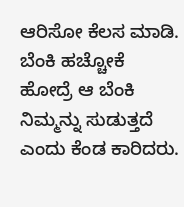ಆರಿಸೋ ಕೆಲಸ ಮಾಡಿ. ಬೆಂಕಿ ಹಚ್ಚೋಕೆ ಹೋದ್ರೆ ಆ ಬೆಂಕಿ ನಿಮ್ಮನ್ನು ಸುಡುತ್ತದೆ ಎಂದು ಕೆಂಡ ಕಾರಿದರು.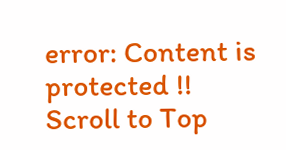error: Content is protected !!
Scroll to Top